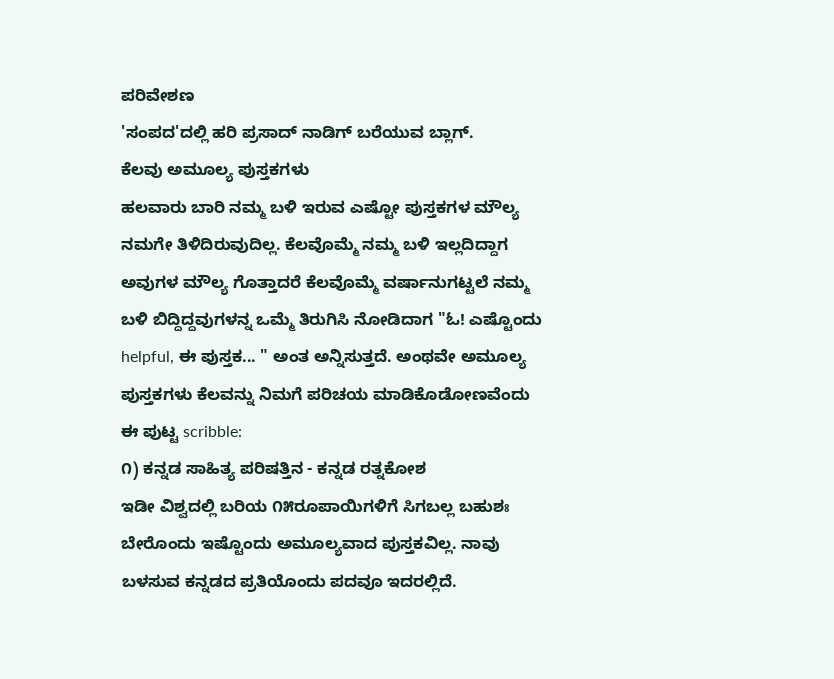ಪರಿವೇಶಣ
'ಸಂಪದ'ದಲ್ಲಿ ಹರಿ ಪ್ರಸಾದ್ ನಾಡಿಗ್ ಬರೆಯುವ ಬ್ಲಾಗ್.
ಕೆಲವು ಅಮೂಲ್ಯ ಪುಸ್ತಕಗಳು
ಹಲವಾರು ಬಾರಿ ನಮ್ಮ ಬಳಿ ಇರುವ ಎಷ್ಟೋ ಪುಸ್ತಕಗಳ ಮೌಲ್ಯ ನಮಗೇ ತಿಳಿದಿರುವುದಿಲ್ಲ. ಕೆಲವೊಮ್ಮೆ ನಮ್ಮ ಬಳಿ ಇಲ್ಲದಿದ್ದಾಗ ಅವುಗಳ ಮೌಲ್ಯ ಗೊತ್ತಾದರೆ ಕೆಲವೊಮ್ಮೆ ವರ್ಷಾನುಗಟ್ಟಲೆ ನಮ್ಮ ಬಳಿ ಬಿದ್ದಿದ್ದವುಗಳನ್ನ ಒಮ್ಮೆ ತಿರುಗಿಸಿ ನೋಡಿದಾಗ "ಓ! ಎಷ್ಟೊಂದು helpful, ಈ ಪುಸ್ತಕ... " ಅಂತ ಅನ್ನಿಸುತ್ತದೆ. ಅಂಥವೇ ಅಮೂಲ್ಯ ಪುಸ್ತಕಗಳು ಕೆಲವನ್ನು ನಿಮಗೆ ಪರಿಚಯ ಮಾಡಿಕೊಡೋಣವೆಂದು ಈ ಪುಟ್ಟ scribble:
೧) ಕನ್ನಡ ಸಾಹಿತ್ಯ ಪರಿಷತ್ತಿನ - ಕನ್ನಡ ರತ್ನಕೋಶ
ಇಡೀ ವಿಶ್ವದಲ್ಲಿ ಬರಿಯ ೧೫ರೂಪಾಯಿಗಳಿಗೆ ಸಿಗಬಲ್ಲ ಬಹುಶಃ ಬೇರೊಂದು ಇಷ್ಟೊಂದು ಅಮೂಲ್ಯವಾದ ಪುಸ್ತಕವಿಲ್ಲ. ನಾವು ಬಳಸುವ ಕನ್ನಡದ ಪ್ರತಿಯೊಂದು ಪದವೂ ಇದರಲ್ಲಿದೆ.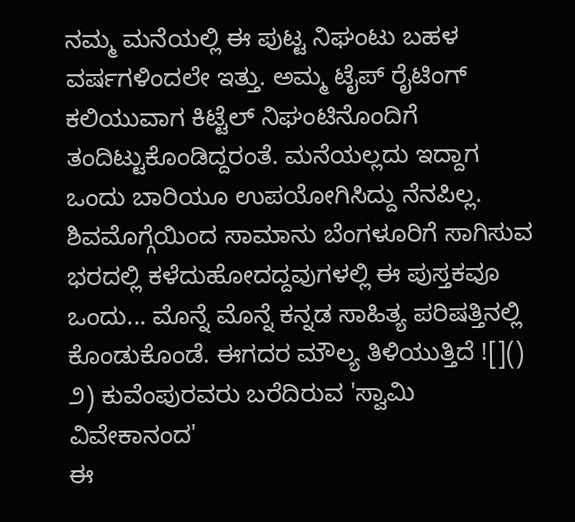ನಮ್ಮ ಮನೆಯಲ್ಲಿ ಈ ಪುಟ್ಟ ನಿಘಂಟು ಬಹಳ ವರ್ಷಗಳಿಂದಲೇ ಇತ್ತು. ಅಮ್ಮ ಟೈಪ್ ರೈಟಿಂಗ್ ಕಲಿಯುವಾಗ ಕಿಟ್ಟೆಲ್ ನಿಘಂಟಿನೊಂದಿಗೆ ತಂದಿಟ್ಟುಕೊಂಡಿದ್ದರಂತೆ. ಮನೆಯಲ್ಲದು ಇದ್ದಾಗ ಒಂದು ಬಾರಿಯೂ ಉಪಯೋಗಿಸಿದ್ದು ನೆನಪಿಲ್ಲ. ಶಿವಮೊಗ್ಗೆಯಿಂದ ಸಾಮಾನು ಬೆಂಗಳೂರಿಗೆ ಸಾಗಿಸುವ ಭರದಲ್ಲಿ ಕಳೆದುಹೋದದ್ದವುಗಳಲ್ಲಿ ಈ ಪುಸ್ತಕವೂ ಒಂದು... ಮೊನ್ನೆ ಮೊನ್ನೆ ಕನ್ನಡ ಸಾಹಿತ್ಯ ಪರಿಷತ್ತಿನಲ್ಲಿ ಕೊಂಡುಕೊಂಡೆ. ಈಗದರ ಮೌಲ್ಯ ತಿಳಿಯುತ್ತಿದೆ ![]()
೨) ಕುವೆಂಪುರವರು ಬರೆದಿರುವ 'ಸ್ವಾಮಿ ವಿವೇಕಾನಂದ'
ಈ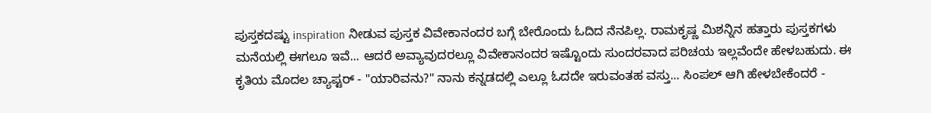ಪುಸ್ತಕದಷ್ಟು inspiration ನೀಡುವ ಪುಸ್ತಕ ವಿವೇಕಾನಂದರ ಬಗ್ಗೆ ಬೇರೊಂದು ಓದಿದ ನೆನಪಿಲ್ಲ. ರಾಮಕೃಷ್ಣ ಮಿಶನ್ನಿನ ಹತ್ತಾರು ಪುಸ್ತಕಗಳು ಮನೆಯಲ್ಲಿ ಈಗಲೂ ಇವೆ... ಆದರೆ ಅವ್ಯಾವುದರಲ್ಲೂ ವಿವೇಕಾನಂದರ ಇಷ್ಟೊಂದು ಸುಂದರವಾದ ಪರಿಚಯ ಇಲ್ಲವೆಂದೇ ಹೇಳಬಹುದು. ಈ ಕೃತಿಯ ಮೊದಲ ಚ್ಯಾಪ್ಟರ್ - "ಯಾರಿವನು?" ನಾನು ಕನ್ನಡದಲ್ಲಿ ಎಲ್ಲೂ ಓದದೇ ಇರುವಂತಹ ವಸ್ತು... ಸಿಂಪಲ್ ಆಗಿ ಹೇಳಬೇಕೆಂದರೆ -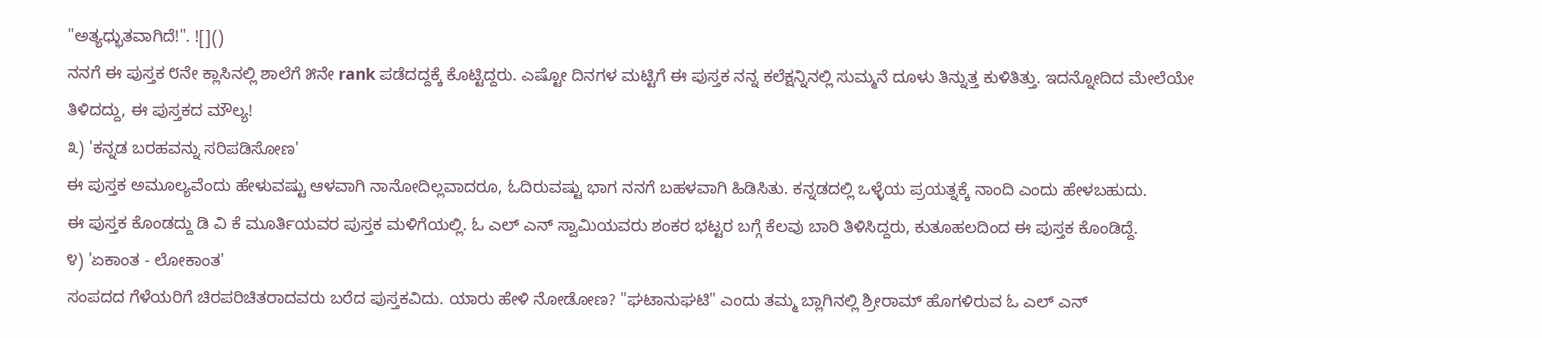"ಅತ್ಯಧ್ಭುತವಾಗಿದೆ!". ![]()
ನನಗೆ ಈ ಪುಸ್ತಕ ೮ನೇ ಕ್ಲಾಸಿನಲ್ಲಿ ಶಾಲೆಗೆ ೫ನೇ rank ಪಡೆದದ್ದಕ್ಕೆ ಕೊಟ್ಟಿದ್ದರು. ಎಷ್ಟೋ ದಿನಗಳ ಮಟ್ಟಿಗೆ ಈ ಪುಸ್ತಕ ನನ್ನ ಕಲೆಕ್ಷನ್ನಿನಲ್ಲಿ ಸುಮ್ಮನೆ ದೂಳು ತಿನ್ನುತ್ತ ಕುಳಿತಿತ್ತು. ಇದನ್ನೋದಿದ ಮೇಲೆಯೇ ತಿಳಿದದ್ದು, ಈ ಪುಸ್ತಕದ ಮೌಲ್ಯ!
೩) 'ಕನ್ನಡ ಬರಹವನ್ನು ಸರಿಪಡಿಸೋಣ'
ಈ ಪುಸ್ತಕ ಅಮೂಲ್ಯವೆಂದು ಹೇಳುವಷ್ಟು ಆಳವಾಗಿ ನಾನೋದಿಲ್ಲವಾದರೂ, ಓದಿರುವಷ್ಟು ಭಾಗ ನನಗೆ ಬಹಳವಾಗಿ ಹಿಡಿಸಿತು. ಕನ್ನಡದಲ್ಲಿ ಒಳ್ಳೆಯ ಪ್ರಯತ್ನಕ್ಕೆ ನಾಂದಿ ಎಂದು ಹೇಳಬಹುದು.
ಈ ಪುಸ್ತಕ ಕೊಂಡದ್ದು ಡಿ ವಿ ಕೆ ಮೂರ್ತಿಯವರ ಪುಸ್ತಕ ಮಳಿಗೆಯಲ್ಲಿ. ಓ ಎಲ್ ಎನ್ ಸ್ವಾಮಿಯವರು ಶಂಕರ ಭಟ್ಟರ ಬಗ್ಗೆ ಕೆಲವು ಬಾರಿ ತಿಳಿಸಿದ್ದರು, ಕುತೂಹಲದಿಂದ ಈ ಪುಸ್ತಕ ಕೊಂಡಿದ್ದೆ.
೪) 'ಏಕಾಂತ - ಲೋಕಾಂತ'
ಸಂಪದದ ಗೆಳೆಯರಿಗೆ ಚಿರಪರಿಚಿತರಾದವರು ಬರೆದ ಪುಸ್ತಕವಿದು. ಯಾರು ಹೇಳಿ ನೋಡೋಣ? "ಘಟಾನುಘಟಿ" ಎಂದು ತಮ್ಮ ಬ್ಲಾಗಿನಲ್ಲಿ ಶ್ರೀರಾಮ್ ಹೊಗಳಿರುವ ಓ ಎಲ್ ಎನ್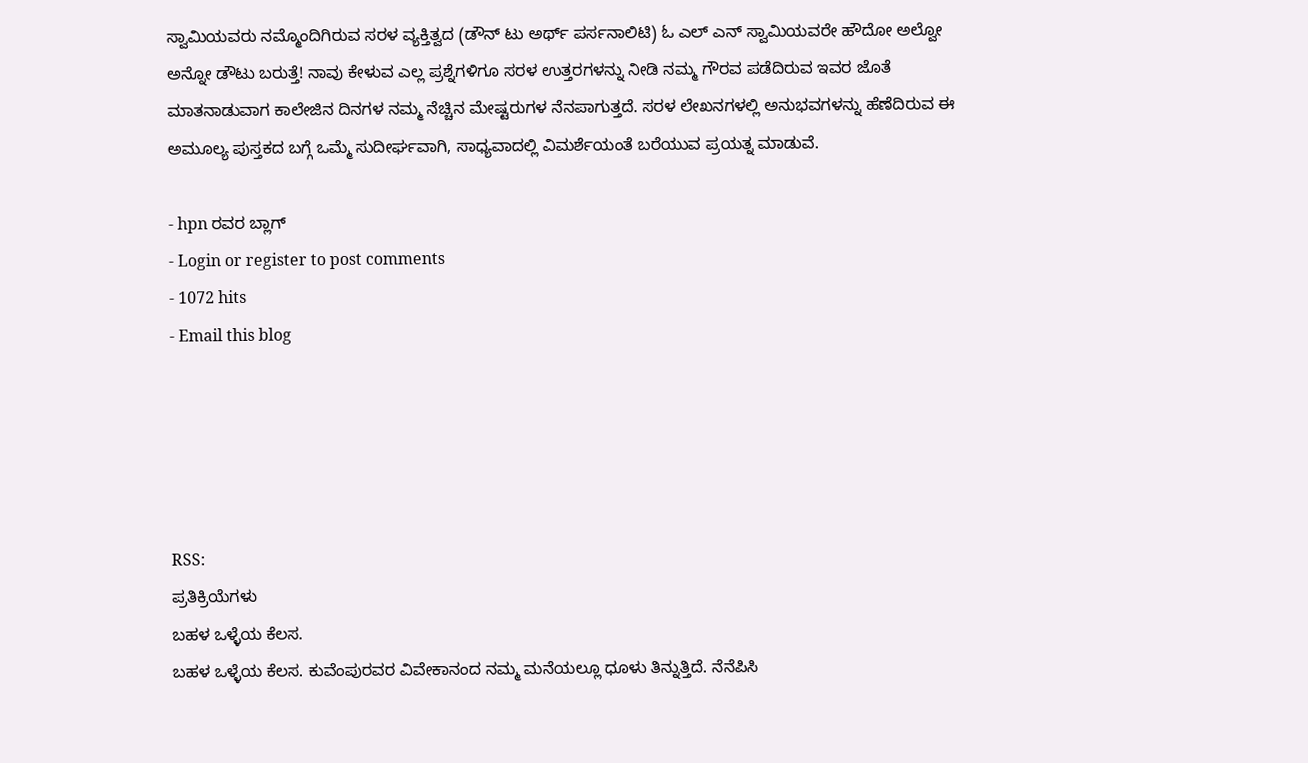ಸ್ವಾಮಿಯವರು ನಮ್ಮೊಂದಿಗಿರುವ ಸರಳ ವ್ಯಕ್ತಿತ್ವದ (ಡೌನ್ ಟು ಅರ್ಥ್ ಪರ್ಸನಾಲಿಟಿ) ಓ ಎಲ್ ಎನ್ ಸ್ವಾಮಿಯವರೇ ಹೌದೋ ಅಲ್ವೋ ಅನ್ನೋ ಡೌಟು ಬರುತ್ತೆ! ನಾವು ಕೇಳುವ ಎಲ್ಲ ಪ್ರಶ್ನೆಗಳಿಗೂ ಸರಳ ಉತ್ತರಗಳನ್ನು ನೀಡಿ ನಮ್ಮ ಗೌರವ ಪಡೆದಿರುವ ಇವರ ಜೊತೆ ಮಾತನಾಡುವಾಗ ಕಾಲೇಜಿನ ದಿನಗಳ ನಮ್ಮ ನೆಚ್ಚಿನ ಮೇಷ್ಟರುಗಳ ನೆನಪಾಗುತ್ತದೆ. ಸರಳ ಲೇಖನಗಳಲ್ಲಿ ಅನುಭವಗಳನ್ನು ಹೆಣೆದಿರುವ ಈ ಅಮೂಲ್ಯ ಪುಸ್ತಕದ ಬಗ್ಗೆ ಒಮ್ಮೆ ಸುದೀರ್ಘವಾಗಿ, ಸಾಧ್ಯವಾದಲ್ಲಿ ವಿಮರ್ಶೆಯಂತೆ ಬರೆಯುವ ಪ್ರಯತ್ನ ಮಾಡುವೆ.

- hpn ರವರ ಬ್ಲಾಗ್
- Login or register to post comments
- 1072 hits
- Email this blog





RSS:
ಪ್ರತಿಕ್ರಿಯೆಗಳು
ಬಹಳ ಒಳ್ಳೆಯ ಕೆಲಸ.
ಬಹಳ ಒಳ್ಳೆಯ ಕೆಲಸ. ಕುವೆಂಪುರವರ ವಿವೇಕಾನಂದ ನಮ್ಮ ಮನೆಯಲ್ಲೂ ಧೂಳು ತಿನ್ನುತ್ತಿದೆ. ನೆನೆಪಿಸಿ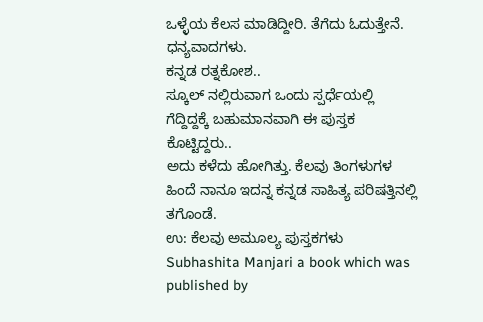ಒಳ್ಳೆಯ ಕೆಲಸ ಮಾಡಿದ್ದೀರಿ. ತೆಗೆದು ಓದುತ್ತೇನೆ. ಧನ್ಯವಾದಗಳು.
ಕನ್ನಡ ರತ್ನಕೋಶ..
ಸ್ಕೂಲ್ ನಲ್ಲಿರುವಾಗ ಒಂದು ಸ್ಪರ್ಧೆಯಲ್ಲಿ ಗೆದ್ದಿದ್ದಕ್ಕೆ ಬಹುಮಾನವಾಗಿ ಈ ಪುಸ್ತಕ ಕೊಟ್ಟಿದ್ದರು..
ಅದು ಕಳೆದು ಹೋಗಿತ್ತು. ಕೆಲವು ತಿಂಗಳುಗಳ ಹಿಂದೆ ನಾನೂ ಇದನ್ನ ಕನ್ನಡ ಸಾಹಿತ್ಯ ಪರಿಷತ್ತಿನಲ್ಲಿ ತಗೊಂಡೆ.
ಉ: ಕೆಲವು ಅಮೂಲ್ಯ ಪುಸ್ತಕಗಳು
Subhashita Manjari a book which was published by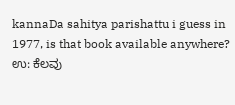kannaDa sahitya parishattu i guess in 1977, is that book available anywhere?
ಉ: ಕೆಲವು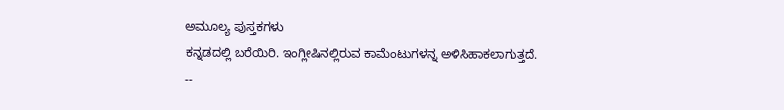ಅಮೂಲ್ಯ ಪುಸ್ತಕಗಳು
ಕನ್ನಡದಲ್ಲಿ ಬರೆಯಿರಿ. ಇಂಗ್ಲೀಷಿನಲ್ಲಿರುವ ಕಾಮೆಂಟುಗಳನ್ನ ಅಳಿಸಿಹಾಕಲಾಗುತ್ತದೆ.
--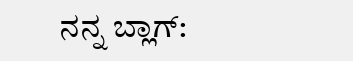ನನ್ನ ಬ್ಲಾಗ್: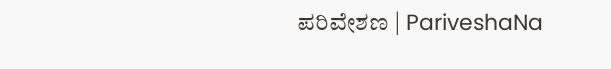ಪರಿವೇಶಣ | PariveshaNa